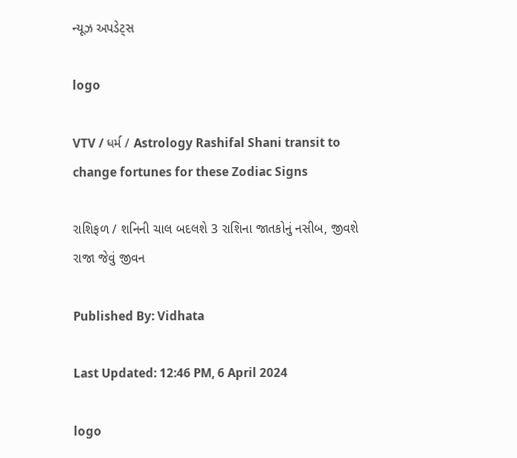ન્યૂઝ અપડેટ્સ

logo

VTV / ધર્મ / Astrology Rashifal Shani transit to change fortunes for these Zodiac Signs

રાશિફળ / શનિની ચાલ બદલશે 3 રાશિના જાતકોનું નસીબ, જીવશે રાજા જેવું જીવન

Published By: Vidhata

Last Updated: 12:46 PM, 6 April 2024

logo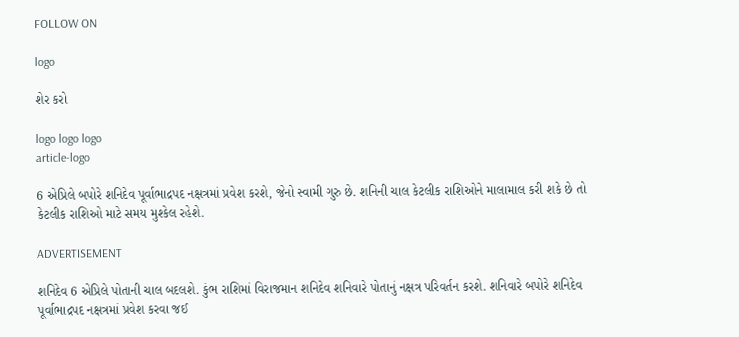FOLLOW ON

logo

શેર કરો

logo logo logo
article-logo

6 એપ્રિલે બપોરે શનિદેવ પૂર્વાભાદ્રપદ નક્ષત્રમાં પ્રવેશ કરશે, જેનો સ્વામી ગુરુ છે. શનિની ચાલ કેટલીક રાશિઓને માલામાલ કરી શકે છે તો કેટલીક રાશિઓ માટે સમય મુશ્કેલ રહેશે.

ADVERTISEMENT

શનિદેવ 6 એપ્રિલે પોતાની ચાલ બદલશે. કુંભ રાશિમાં વિરાજમાન શનિદેવ શનિવારે પોતાનું નક્ષત્ર પરિવર્તન કરશે. શનિવારે બપોરે શનિદેવ પૂર્વાભાદ્રપદ નક્ષત્રમાં પ્રવેશ કરવા જઈ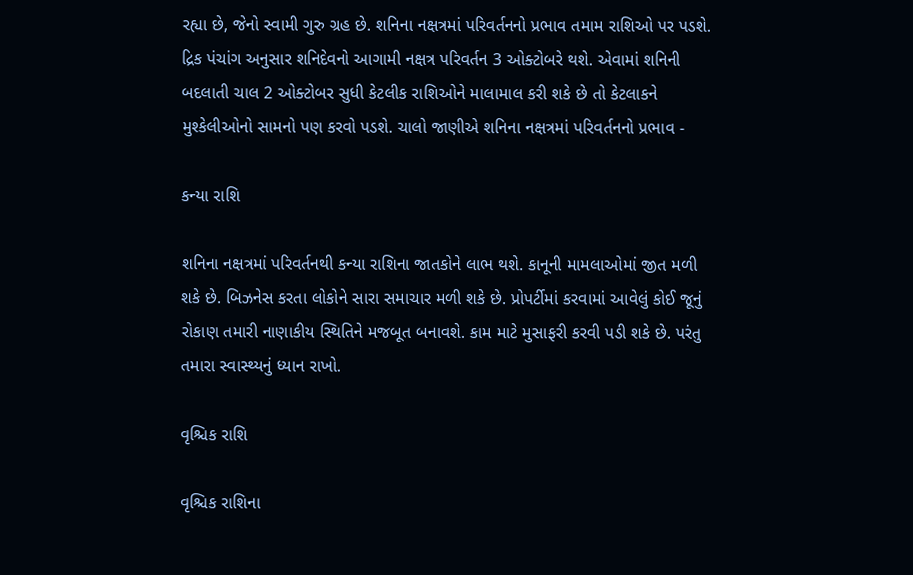રહ્યા છે, જેનો સ્વામી ગુરુ ગ્રહ છે. શનિના નક્ષત્રમાં પરિવર્તનનો પ્રભાવ તમામ રાશિઓ પર પડશે. દ્રિક પંચાંગ અનુસાર શનિદેવનો આગામી નક્ષત્ર પરિવર્તન 3 ઓક્ટોબરે થશે. એવામાં શનિની બદલાતી ચાલ 2 ઓક્ટોબર સુધી કેટલીક રાશિઓને માલામાલ કરી શકે છે તો કેટલાકને મુશ્કેલીઓનો સામનો પણ કરવો પડશે. ચાલો જાણીએ શનિના નક્ષત્રમાં પરિવર્તનનો પ્રભાવ -

કન્યા રાશિ

શનિના નક્ષત્રમાં પરિવર્તનથી કન્યા રાશિના જાતકોને લાભ થશે. કાનૂની મામલાઓમાં જીત મળી શકે છે. બિઝનેસ કરતા લોકોને સારા સમાચાર મળી શકે છે. પ્રોપર્ટીમાં કરવામાં આવેલું કોઈ જૂનું રોકાણ તમારી નાણાકીય સ્થિતિને મજબૂત બનાવશે. કામ માટે મુસાફરી કરવી પડી શકે છે. પરંતુ તમારા સ્વાસ્થ્યનું ધ્યાન રાખો.

વૃશ્ચિક રાશિ

વૃશ્ચિક રાશિના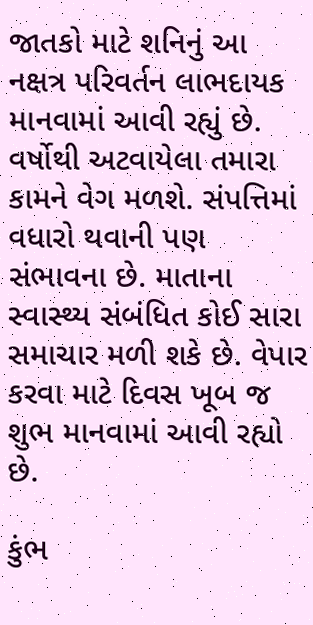જાતકો માટે શનિનું આ નક્ષત્ર પરિવર્તન લાભદાયક માનવામાં આવી રહ્યું છે. વર્ષોથી અટવાયેલા તમારા કામને વેગ મળશે. સંપત્તિમાં વધારો થવાની પણ સંભાવના છે. માતાના સ્વાસ્થ્ય સંબંધિત કોઈ સારા સમાચાર મળી શકે છે. વેપાર કરવા માટે દિવસ ખૂબ જ શુભ માનવામાં આવી રહ્યો છે.

કુંભ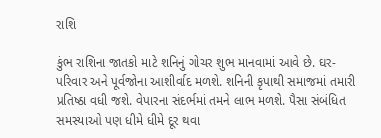રાશિ

કુંભ રાશિના જાતકો માટે શનિનું ગોચર શુભ માનવામાં આવે છે. ઘર-પરિવાર અને પૂર્વજોના આશીર્વાદ મળશે. શનિની કૃપાથી સમાજમાં તમારી પ્રતિષ્ઠા વધી જશે. વેપારના સંદર્ભમાં તમને લાભ મળશે. પૈસા સંબંધિત સમસ્યાઓ પણ ધીમે ધીમે દૂર થવા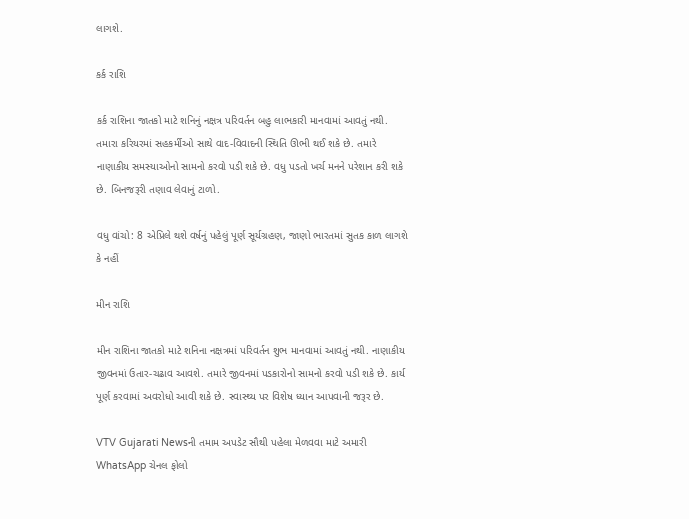લાગશે.

કર્ક રાશિ

કર્ક રાશિના જાતકો માટે શનિનું નક્ષત્ર પરિવર્તન બહુ લાભકારી માનવામાં આવતું નથી. તમારા કરિયરમાં સહકર્મીઓ સાથે વાદ-વિવાદની સ્થિતિ ઊભી થઈ શકે છે. તમારે નાણાકીય સમસ્યાઓનો સામનો કરવો પડી શકે છે. વધુ પડતો ખર્ચ મનને પરેશાન કરી શકે છે. બિનજરૂરી તણાવ લેવાનું ટાળો.

વધુ વાંચો: 8 એપ્રિલે થશે વર્ષનું પહેલું પૂર્ણ સૂર્યગ્રહણ, જાણો ભારતમાં સુતક કાળ લાગશે કે નહીં

મીન રાશિ

મીન રાશિના જાતકો માટે શનિના નક્ષત્રમાં પરિવર્તન શુભ માનવામાં આવતું નથી. નાણાકીય જીવનમાં ઉતાર-ચઢાવ આવશે. તમારે જીવનમાં પડકારોનો સામનો કરવો પડી શકે છે. કાર્ય પૂર્ણ કરવામાં અવરોધો આવી શકે છે. સ્વાસ્થ્ય પર વિશેષ ધ્યાન આપવાની જરૂર છે.

VTV Gujarati Newsની તમામ અપડેટ સૌથી પહેલા મેળવવા માટે અમારી WhatsApp ચેનલ ફોલો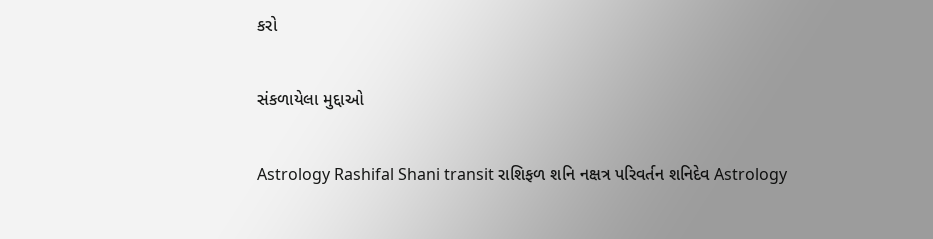કરો

સંકળાયેલા મુદ્દાઓ

Astrology Rashifal Shani transit રાશિફળ શનિ નક્ષત્ર પરિવર્તન શનિદેવ Astrology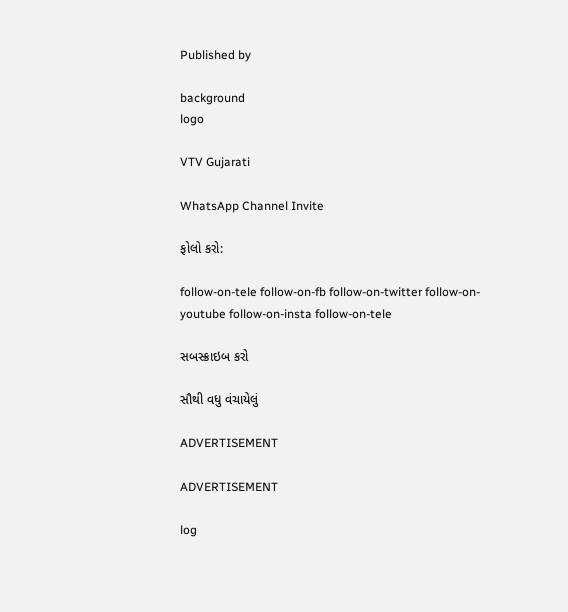Published by

background
logo

VTV Gujarati

WhatsApp Channel Invite

ફોલો કરો:

follow-on-tele follow-on-fb follow-on-twitter follow-on-youtube follow-on-insta follow-on-tele

સબસ્ક્રાઇબ કરો

સૌથી વધુ વંચાયેલું

ADVERTISEMENT

ADVERTISEMENT

log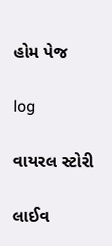હોમ પેજ

log

વાયરલ સ્ટોરી

લાઈવ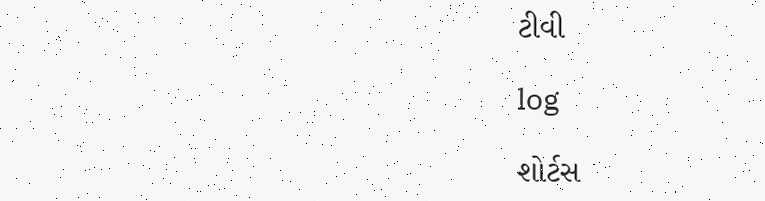ટીવી

log

શોર્ટસ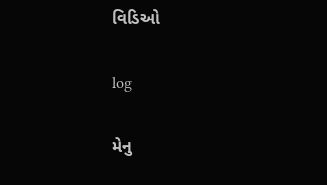વિડિઓ

log

મેનુ